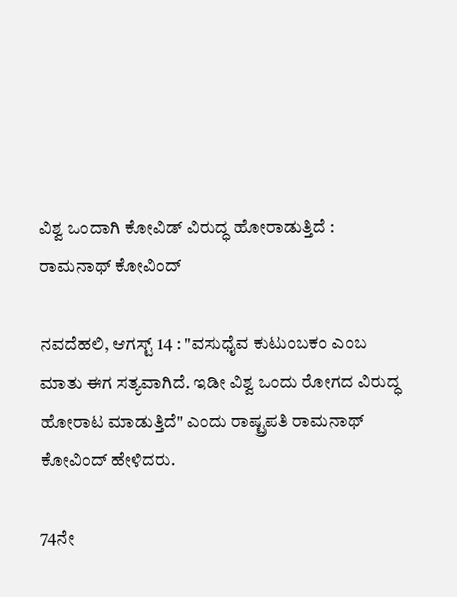ವಿಶ್ವ ಒಂದಾಗಿ ಕೋವಿಡ್ ವಿರುದ್ಧ ಹೋರಾಡುತ್ತಿದೆ : ರಾಮನಾಥ್ ಕೋವಿಂದ್

ನವದೆಹಲಿ, ಆಗಸ್ಟ್ 14 : "ವಸುಧೈವ ಕುಟುಂಬಕಂ ಎಂಬ ಮಾತು ಈಗ ಸತ್ಯವಾಗಿದೆ. ಇಡೀ ವಿಶ್ವ ಒಂದು ರೋಗದ ವಿರುದ್ಧ ಹೋರಾಟ ಮಾಡುತ್ತಿದೆ" ಎಂದು ರಾಷ್ಟ್ರಪತಿ ರಾಮನಾಥ್ ಕೋವಿಂದ್ ಹೇಳಿದರು.

74ನೇ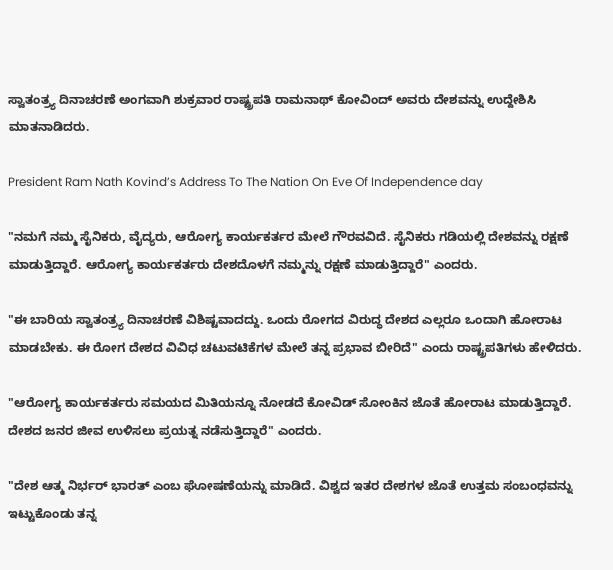ಸ್ವಾತಂತ್ರ್ಯ ದಿನಾಚರಣೆ ಅಂಗವಾಗಿ ಶುಕ್ರವಾರ ರಾಷ್ಟ್ರಪತಿ ರಾಮನಾಥ್ ಕೋವಿಂದ್ ಅವರು ದೇಶವನ್ನು ಉದ್ದೇಶಿಸಿ ಮಾತನಾಡಿದರು.

President Ram Nath Kovind’s Address To The Nation On Eve Of Independence day

"ನಮಗೆ ನಮ್ಮ ಸೈನಿಕರು, ವೈದ್ಯರು, ಆರೋಗ್ಯ ಕಾರ್ಯಕರ್ತರ ಮೇಲೆ ಗೌರವವಿದೆ. ಸೈನಿಕರು ಗಡಿಯಲ್ಲಿ ದೇಶವನ್ನು ರಕ್ಷಣೆ ಮಾಡುತ್ತಿದ್ದಾರೆ. ಆರೋಗ್ಯ ಕಾರ್ಯಕರ್ತರು ದೇಶದೊಳಗೆ ನಮ್ಮನ್ನು ರಕ್ಷಣೆ ಮಾಡುತ್ತಿದ್ದಾರೆ" ಎಂದರು.

"ಈ ಬಾರಿಯ ಸ್ವಾತಂತ್ರ್ಯ ದಿನಾಚರಣೆ ವಿಶಿಷ್ಟವಾದದ್ದು. ಒಂದು ರೋಗದ ವಿರುದ್ಧ ದೇಶದ ಎಲ್ಲರೂ ಒಂದಾಗಿ ಹೋರಾಟ ಮಾಡಬೇಕು. ಈ ರೋಗ ದೇಶದ ವಿವಿಧ ಚಟುವಟಿಕೆಗಳ ಮೇಲೆ ತನ್ನ ಪ್ರಭಾವ ಬೀರಿದೆ" ಎಂದು ರಾಷ್ಟ್ರಪತಿಗಳು ಹೇಳಿದರು.

"ಆರೋಗ್ಯ ಕಾರ್ಯಕರ್ತರು ಸಮಯದ ಮಿತಿಯನ್ನೂ ನೋಡದೆ ಕೋವಿಡ್ ಸೋಂಕಿನ ಜೊತೆ ಹೋರಾಟ ಮಾಡುತ್ತಿದ್ದಾರೆ. ದೇಶದ ಜನರ ಜೀವ ಉಳಿಸಲು ಪ್ರಯತ್ನ ನಡೆಸುತ್ತಿದ್ದಾರೆ" ಎಂದರು.

"ದೇಶ ಆತ್ಮ ನಿರ್ಭರ್ ಭಾರತ್ ಎಂಬ ಘೋಷಣೆಯನ್ನು ಮಾಡಿದೆ. ವಿಶ್ವದ ಇತರ ದೇಶಗಳ ಜೊತೆ ಉತ್ತಮ ಸಂಬಂಧವನ್ನು ಇಟ್ಟುಕೊಂಡು ತನ್ನ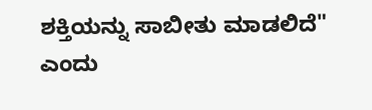ಶಕ್ತಿಯನ್ನು ಸಾಬೀತು ಮಾಡಲಿದೆ" ಎಂದು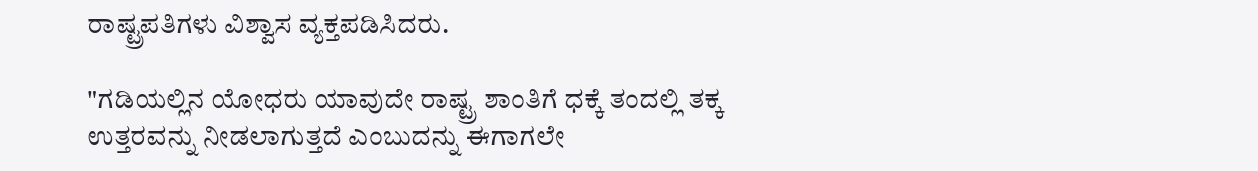ರಾಷ್ಟ್ರಪತಿಗಳು ವಿಶ್ವಾಸ ವ್ಯಕ್ತಪಡಿಸಿದರು.

"ಗಡಿಯಲ್ಲಿನ ಯೋಧರು ಯಾವುದೇ ರಾಷ್ಟ್ರ ಶಾಂತಿಗೆ ಧಕ್ಕೆ ತಂದಲ್ಲಿ ತಕ್ಕ ಉತ್ತರವನ್ನು ನೀಡಲಾಗುತ್ತದೆ ಎಂಬುದನ್ನು ಈಗಾಗಲೇ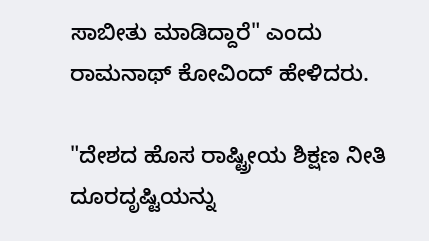ಸಾಬೀತು ಮಾಡಿದ್ದಾರೆ" ಎಂದು ರಾಮನಾಥ್ ಕೋವಿಂದ್ ಹೇಳಿದರು.

"ದೇಶದ ಹೊಸ ರಾಷ್ಟ್ರೀಯ ಶಿಕ್ಷಣ ನೀತಿ ದೂರದೃಷ್ಟಿಯನ್ನು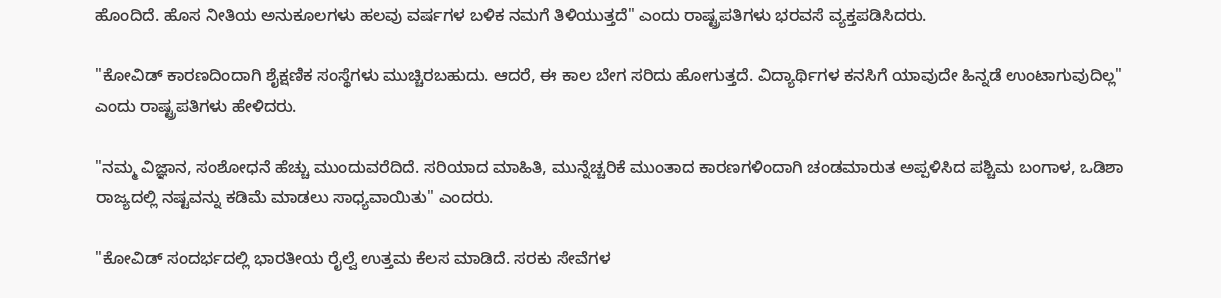ಹೊಂದಿದೆ. ಹೊಸ ನೀತಿಯ ಅನುಕೂಲಗಳು ಹಲವು ವರ್ಷಗಳ ಬಳಿಕ ನಮಗೆ ತಿಳಿಯುತ್ತದೆ" ಎಂದು ರಾಷ್ಟ್ರಪತಿಗಳು ಭರವಸೆ ವ್ಯಕ್ತಪಡಿಸಿದರು.

"ಕೋವಿಡ್ ಕಾರಣದಿಂದಾಗಿ ಶೈಕ್ಷಣಿಕ ಸಂಸ್ಥೆಗಳು ಮುಚ್ಚಿರಬಹುದು. ಆದರೆ, ಈ ಕಾಲ ಬೇಗ ಸರಿದು ಹೋಗುತ್ತದೆ. ವಿದ್ಯಾರ್ಥಿಗಳ ಕನಸಿಗೆ ಯಾವುದೇ ಹಿನ್ನಡೆ ಉಂಟಾಗುವುದಿಲ್ಲ" ಎಂದು ರಾಷ್ಟ್ರಪತಿಗಳು ಹೇಳಿದರು.

"ನಮ್ಮ ವಿಜ್ಞಾನ, ಸಂಶೋಧನೆ ಹೆಚ್ಚು ಮುಂದುವರೆದಿದೆ. ಸರಿಯಾದ ಮಾಹಿತಿ, ಮುನ್ನೆಚ್ಚರಿಕೆ ಮುಂತಾದ ಕಾರಣಗಳಿಂದಾಗಿ ಚಂಡಮಾರುತ ಅಪ್ಪಳಿಸಿದ ಪಶ್ಚಿಮ ಬಂಗಾಳ, ಒಡಿಶಾ ರಾಜ್ಯದಲ್ಲಿ ನಷ್ಟವನ್ನು ಕಡಿಮೆ ಮಾಡಲು ಸಾಧ್ಯವಾಯಿತು" ಎಂದರು.

"ಕೋವಿಡ್ ಸಂದರ್ಭದಲ್ಲಿ ಭಾರತೀಯ ರೈಲ್ವೆ ಉತ್ತಮ ಕೆಲಸ ಮಾಡಿದೆ. ಸರಕು ಸೇವೆಗಳ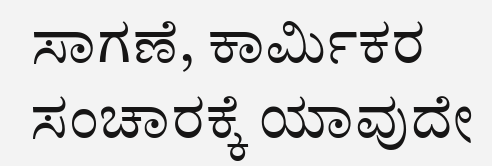ಸಾಗಣೆ, ಕಾರ್ಮಿಕರ ಸಂಚಾರಕ್ಕೆ ಯಾವುದೇ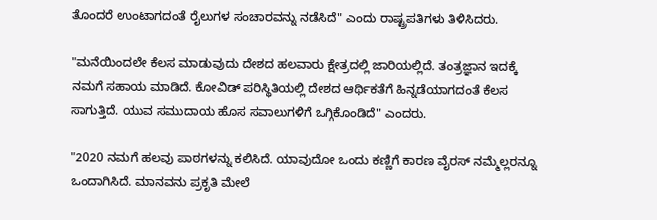ತೊಂದರೆ ಉಂಟಾಗದಂತೆ ರೈಲುಗಳ ಸಂಚಾರವನ್ನು ನಡೆಸಿದೆ" ಎಂದು ರಾಷ್ಟ್ರಪತಿಗಳು ತಿಳಿಸಿದರು.

"ಮನೆಯಿಂದಲೇ ಕೆಲಸ ಮಾಡುವುದು ದೇಶದ ಹಲವಾರು ಕ್ಷೇತ್ರದಲ್ಲಿ ಜಾರಿಯಲ್ಲಿದೆ. ತಂತ್ರಜ್ಞಾನ ಇದಕ್ಕೆ ನಮಗೆ ಸಹಾಯ ಮಾಡಿದೆ. ಕೋವಿಡ್ ಪರಿಸ್ಥಿತಿಯಲ್ಲಿ ದೇಶದ ಆರ್ಥಿಕತೆಗೆ ಹಿನ್ನಡೆಯಾಗದಂತೆ ಕೆಲಸ ಸಾಗುತ್ತಿದೆ. ಯುವ ಸಮುದಾಯ ಹೊಸ ಸವಾಲುಗಳಿಗೆ ಒಗ್ಗಿಕೊಂಡಿದೆ" ಎಂದರು.

"2020 ನಮಗೆ ಹಲವು ಪಾಠಗಳನ್ನು ಕಲಿಸಿದೆ. ಯಾವುದೋ ಒಂದು ಕಣ್ಣಿಗೆ ಕಾರಣ ವೈರಸ್ ನಮ್ಮೆಲ್ಲರನ್ನೂ ಒಂದಾಗಿಸಿದೆ. ಮಾನವನು ಪ್ರಕೃತಿ ಮೇಲೆ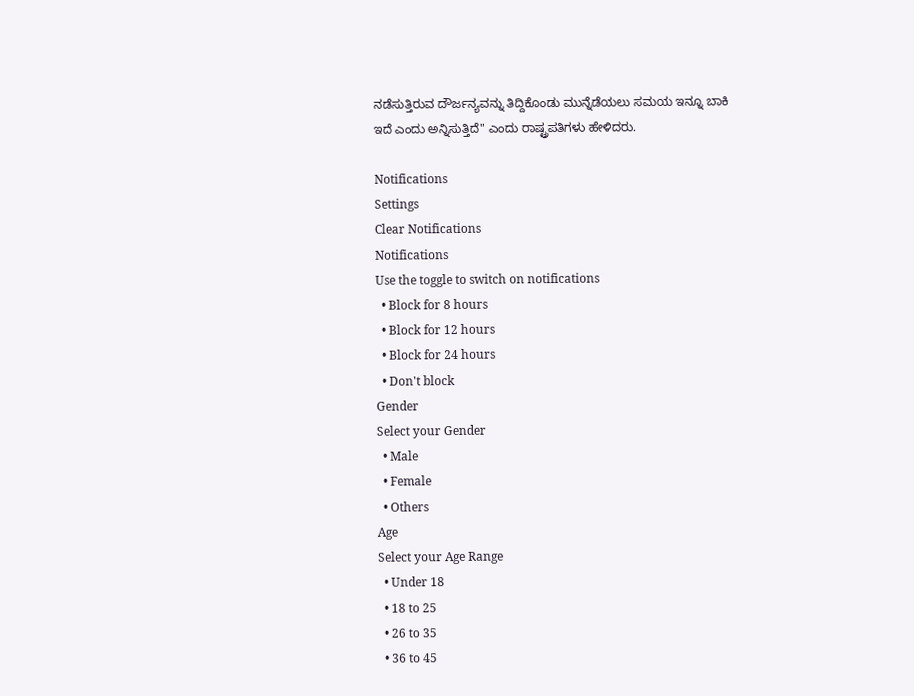ನಡೆಸುತ್ತಿರುವ ದೌರ್ಜನ್ಯವನ್ನು ತಿದ್ದಿಕೊಂಡು ಮುನ್ನೆಡೆಯಲು ಸಮಯ ಇನ್ನೂ ಬಾಕಿ ಇದೆ ಎಂದು ಅನ್ನಿಸುತ್ತಿದೆ" ಎಂದು ರಾಷ್ಟ್ರಪತಿಗಳು ಹೇಳಿದರು.

Notifications
Settings
Clear Notifications
Notifications
Use the toggle to switch on notifications
  • Block for 8 hours
  • Block for 12 hours
  • Block for 24 hours
  • Don't block
Gender
Select your Gender
  • Male
  • Female
  • Others
Age
Select your Age Range
  • Under 18
  • 18 to 25
  • 26 to 35
  • 36 to 45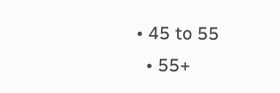• 45 to 55
  • 55+